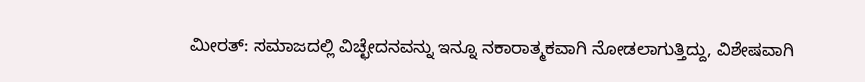ಮೀರತ್: ಸಮಾಜದಲ್ಲಿ ವಿಚ್ಛೇದನವನ್ನು ಇನ್ನೂ ನಕಾರಾತ್ಮಕವಾಗಿ ನೋಡಲಾಗುತ್ತಿದ್ದು, ವಿಶೇಷವಾಗಿ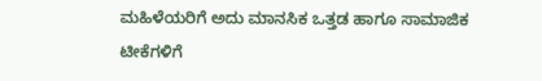ಮಹಿಳೆಯರಿಗೆ ಅದು ಮಾನಸಿಕ ಒತ್ತಡ ಹಾಗೂ ಸಾಮಾಜಿಕ ಟೀಕೆಗಳಿಗೆ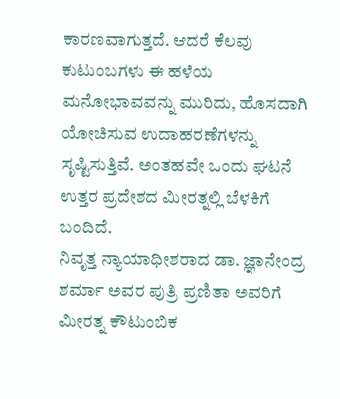ಕಾರಣವಾಗುತ್ತದೆ. ಆದರೆ ಕೆಲವು ಕುಟುಂಬಗಳು ಈ ಹಳೆಯ ಮನೋಭಾವವನ್ನು ಮುರಿದು, ಹೊಸದಾಗಿ ಯೋಚಿಸುವ ಉದಾಹರಣೆಗಳನ್ನು ಸೃಷ್ಟಿಸುತ್ತಿವೆ. ಅಂತಹವೇ ಒಂದು ಘಟನೆ ಉತ್ತರ ಪ್ರದೇಶದ ಮೀರತ್ನಲ್ಲಿ ಬೆಳಕಿಗೆ ಬಂದಿದೆ.
ನಿವೃತ್ತ ನ್ಯಾಯಾಧೀಶರಾದ ಡಾ. ಜ್ಞಾನೇಂದ್ರ ಶರ್ಮಾ ಅವರ ಪುತ್ರಿ ಪ್ರಣಿತಾ ಅವರಿಗೆ ಮೀರತ್ನ ಕೌಟುಂಬಿಕ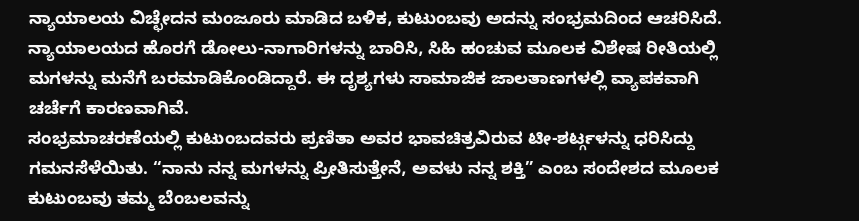ನ್ಯಾಯಾಲಯ ವಿಚ್ಛೇದನ ಮಂಜೂರು ಮಾಡಿದ ಬಳಿಕ, ಕುಟುಂಬವು ಅದನ್ನು ಸಂಭ್ರಮದಿಂದ ಆಚರಿಸಿದೆ. ನ್ಯಾಯಾಲಯದ ಹೊರಗೆ ಡೋಲು-ನಾಗಾರಿಗಳನ್ನು ಬಾರಿಸಿ, ಸಿಹಿ ಹಂಚುವ ಮೂಲಕ ವಿಶೇಷ ರೀತಿಯಲ್ಲಿ ಮಗಳನ್ನು ಮನೆಗೆ ಬರಮಾಡಿಕೊಂಡಿದ್ದಾರೆ. ಈ ದೃಶ್ಯಗಳು ಸಾಮಾಜಿಕ ಜಾಲತಾಣಗಳಲ್ಲಿ ವ್ಯಾಪಕವಾಗಿ ಚರ್ಚೆಗೆ ಕಾರಣವಾಗಿವೆ.
ಸಂಭ್ರಮಾಚರಣೆಯಲ್ಲಿ ಕುಟುಂಬದವರು ಪ್ರಣಿತಾ ಅವರ ಭಾವಚಿತ್ರವಿರುವ ಟೀ-ಶರ್ಟ್ಗಳನ್ನು ಧರಿಸಿದ್ದು ಗಮನಸೆಳೆಯಿತು. “ನಾನು ನನ್ನ ಮಗಳನ್ನು ಪ್ರೀತಿಸುತ್ತೇನೆ, ಅವಳು ನನ್ನ ಶಕ್ತಿ” ಎಂಬ ಸಂದೇಶದ ಮೂಲಕ ಕುಟುಂಬವು ತಮ್ಮ ಬೆಂಬಲವನ್ನು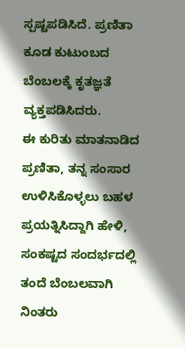ಸ್ಪಷ್ಟಪಡಿಸಿದೆ. ಪ್ರಣಿತಾ ಕೂಡ ಕುಟುಂಬದ ಬೆಂಬಲಕ್ಕೆ ಕೃತಜ್ಞತೆ ವ್ಯಕ್ತಪಡಿಸಿದರು.
ಈ ಕುರಿತು ಮಾತನಾಡಿದ ಪ್ರಣಿತಾ, ತನ್ನ ಸಂಸಾರ ಉಳಿಸಿಕೊಳ್ಳಲು ಬಹಳ ಪ್ರಯತ್ನಿಸಿದ್ದಾಗಿ ಹೇಳಿ, ಸಂಕಷ್ಟದ ಸಂದರ್ಭದಲ್ಲಿ ತಂದೆ ಬೆಂಬಲವಾಗಿ ನಿಂತರು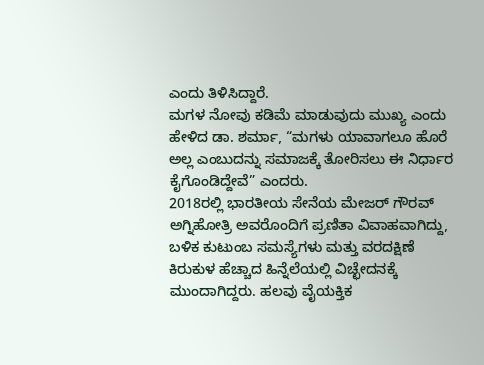ಎಂದು ತಿಳಿಸಿದ್ದಾರೆ.
ಮಗಳ ನೋವು ಕಡಿಮೆ ಮಾಡುವುದು ಮುಖ್ಯ ಎಂದು ಹೇಳಿದ ಡಾ. ಶರ್ಮಾ, “ಮಗಳು ಯಾವಾಗಲೂ ಹೊರೆ ಅಲ್ಲ ಎಂಬುದನ್ನು ಸಮಾಜಕ್ಕೆ ತೋರಿಸಲು ಈ ನಿರ್ಧಾರ ಕೈಗೊಂಡಿದ್ದೇವೆ” ಎಂದರು.
2018ರಲ್ಲಿ ಭಾರತೀಯ ಸೇನೆಯ ಮೇಜರ್ ಗೌರವ್ ಅಗ್ನಿಹೋತ್ರಿ ಅವರೊಂದಿಗೆ ಪ್ರಣಿತಾ ವಿವಾಹವಾಗಿದ್ದು, ಬಳಿಕ ಕುಟುಂಬ ಸಮಸ್ಯೆಗಳು ಮತ್ತು ವರದಕ್ಷಿಣೆ ಕಿರುಕುಳ ಹೆಚ್ಚಾದ ಹಿನ್ನೆಲೆಯಲ್ಲಿ ವಿಚ್ಛೇದನಕ್ಕೆ ಮುಂದಾಗಿದ್ದರು. ಹಲವು ವೈಯಕ್ತಿಕ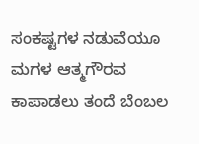ಸಂಕಷ್ಟಗಳ ನಡುವೆಯೂ ಮಗಳ ಆತ್ಮಗೌರವ ಕಾಪಾಡಲು ತಂದೆ ಬೆಂಬಲ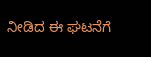ನೀಡಿದ ಈ ಘಟನೆಗೆ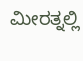ಮೀರತ್ನಲ್ಲಿ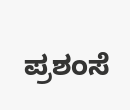ಪ್ರಶಂಸೆ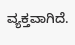ವ್ಯಕ್ತವಾಗಿದೆ.